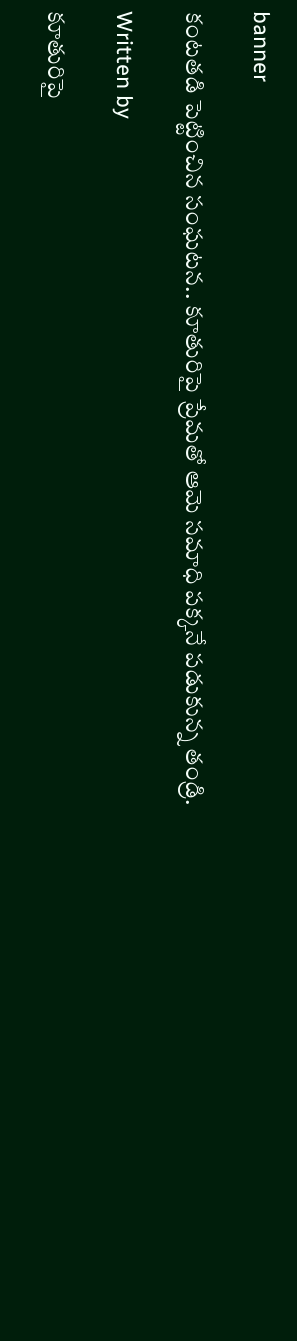banner

కంటతడి పెట్టించిన సంఘటన.. కూతురిపై ప్రేమతో ఆమె సమాధి పక్కనే పడుకున్న తండ్రి.

Written by

కూతురిపై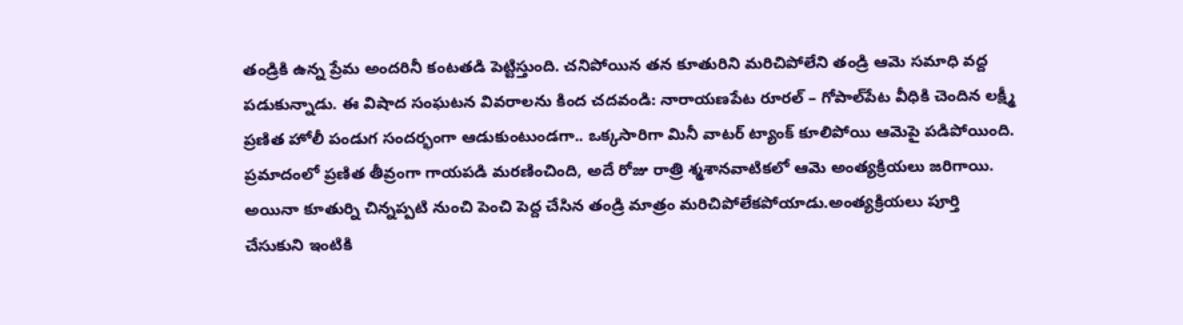తండ్రికి ఉన్న ప్రేమ అందరినీ కంటతడి పెట్టిస్తుంది. చనిపోయిన తన కూతురిని మరిచిపోలేని తండ్రి ఆమె సమాధి వద్ద పడుకున్నాడు. ఈ విషాద సంఘటన వివరాలను కింద చదవండి: నారాయణపేట రూరల్ – గోపాల్‌పేట వీధికి చెందిన లక్ష్మీ ప్రణిత హోలీ పండుగ సందర్భంగా ఆడుకుంటుండగా.. ఒక్కసారిగా మినీ వాటర్ ట్యాంక్ కూలిపోయి ఆమెపై పడిపోయింది. ప్రమాదంలో ప్రణిత తీవ్రంగా గాయపడి మరణించింది, అదే రోజు రాత్రి శ్మశానవాటికలో ఆమె అంత్యక్రియలు జరిగాయి. అయినా కూతుర్ని చిన్నప్పటి నుంచి పెంచి పెద్ద చేసిన తండ్రి మాత్రం మరిచిపోలేకపోయాడు.అంత్యక్రియలు పూర్తి చేసుకుని ఇంటికి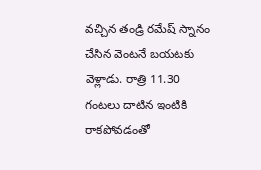వచ్చిన తండ్రి రమేష్ స్నానం చేసిన వెంటనే బయటకు వెళ్లాడు. రాత్రి 11.30 గంటలు దాటిన ఇంటికి రాకపోవడంతో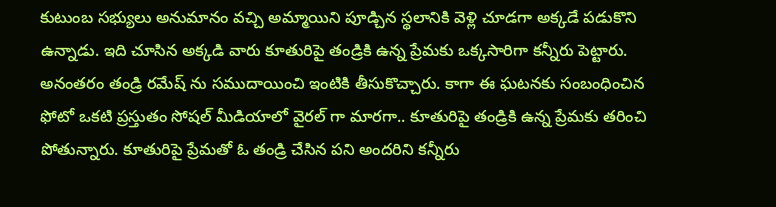కుటుంబ సభ్యులు అనుమానం వచ్చి అమ్మాయిని పూడ్చిన స్థలానికి వెళ్లి చూడగా అక్కడే పడుకొని ఉన్నాడు. ఇది చూసిన అక్కడి వారు కూతురిపై తండ్రికి ఉన్న ప్రేమకు ఒక్కసారిగా కన్నీరు పెట్టారు. అనంతరం తండ్రి రమేష్ ను సముదాయించి ఇంటికి తీసుకొచ్చారు. కాగా ఈ ఘటనకు సంబంధించిన ఫోటో ఒకటి ప్రస్తుతం సోషల్ మీడియాలో వైరల్ గా మారగా.. కూతురిపై తండ్రికి ఉన్న ప్రేమకు తరించి పోతున్నారు. కూతురిపై ప్రేమతో ఓ తండ్రి చేసిన పని అందరిని కన్నీరు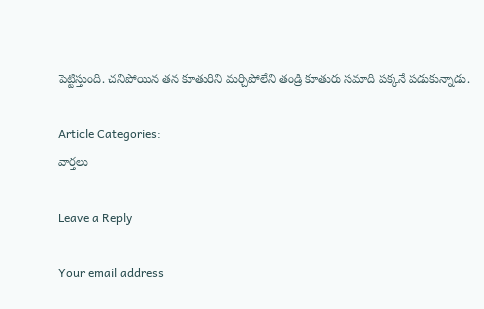పెట్టిస్తుంది. చనిపోయిన తన కూతురిని మర్చిపోలేని తండ్రి కూతురు సమాది పక్కనే పడుకున్నాడు.

Article Categories:
వార్తలు

Leave a Reply

Your email address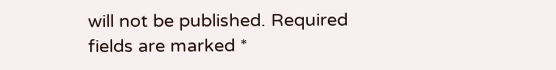will not be published. Required fields are marked *